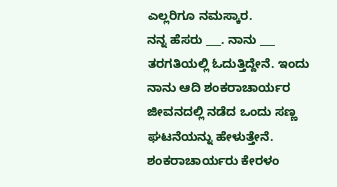ಎಲ್ಲರಿಗೂ ನಮಸ್ಕಾರ.
ನನ್ನ ಹೆಸರು ___. ನಾನು ___ ತರಗತಿಯಲ್ಲಿ ಓದುತ್ತಿದ್ದೇನೆ. ಇಂದು ನಾನು ಆದಿ ಶಂಕರಾಚಾರ್ಯರ ಜೀವನದಲ್ಲಿ ನಡೆದ ಒಂದು ಸಣ್ಣ ಘಟನೆಯನ್ನು ಹೇಳುತ್ತೇನೆ.
ಶಂಕರಾಚಾರ್ಯರು ಕೇರಳಂ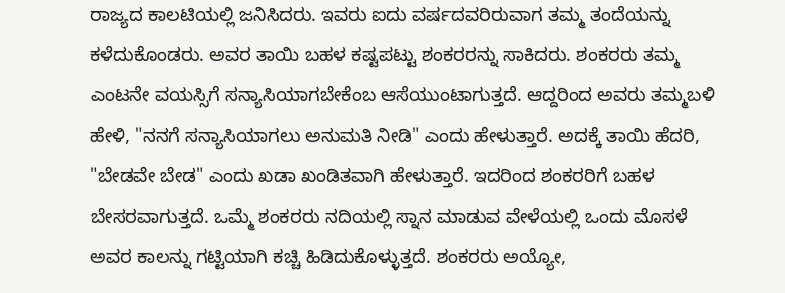ರಾಜ್ಯದ ಕಾಲಟಿಯಲ್ಲಿ ಜನಿಸಿದರು. ಇವರು ಐದು ವರ್ಷದವರಿರುವಾಗ ತಮ್ಮ ತಂದೆಯನ್ನು ಕಳೆದುಕೊಂಡರು. ಅವರ ತಾಯಿ ಬಹಳ ಕಷ್ಟಪಟ್ಟು ಶಂಕರರನ್ನು ಸಾಕಿದರು. ಶಂಕರರು ತಮ್ಮ ಎಂಟನೇ ವಯಸ್ಸಿಗೆ ಸನ್ಯಾಸಿಯಾಗಬೇಕೆಂಬ ಆಸೆಯುಂಟಾಗುತ್ತದೆ. ಆದ್ದರಿಂದ ಅವರು ತಮ್ಮಬಳಿ ಹೇಳಿ, "ನನಗೆ ಸನ್ಯಾಸಿಯಾಗಲು ಅನುಮತಿ ನೀಡಿ" ಎಂದು ಹೇಳುತ್ತಾರೆ. ಅದಕ್ಕೆ ತಾಯಿ ಹೆದರಿ, "ಬೇಡವೇ ಬೇಡ" ಎಂದು ಖಡಾ ಖಂಡಿತವಾಗಿ ಹೇಳುತ್ತಾರೆ. ಇದರಿಂದ ಶಂಕರರಿಗೆ ಬಹಳ ಬೇಸರವಾಗುತ್ತದೆ. ಒಮ್ಮೆ ಶಂಕರರು ನದಿಯಲ್ಲಿ ಸ್ನಾನ ಮಾಡುವ ವೇಳೆಯಲ್ಲಿ ಒಂದು ಮೊಸಳೆ ಅವರ ಕಾಲನ್ನು ಗಟ್ಟಿಯಾಗಿ ಕಚ್ಚಿ ಹಿಡಿದುಕೊಳ್ಳುತ್ತದೆ. ಶಂಕರರು ಅಯ್ಯೋ,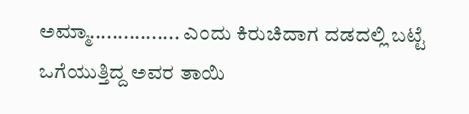ಅಮ್ಮಾ................ ಎಂದು ಕಿರುಚಿದಾಗ ದಡದಲ್ಲಿ ಬಟ್ಟೆ ಒಗೆಯುತ್ತಿದ್ದ ಅವರ ತಾಯಿ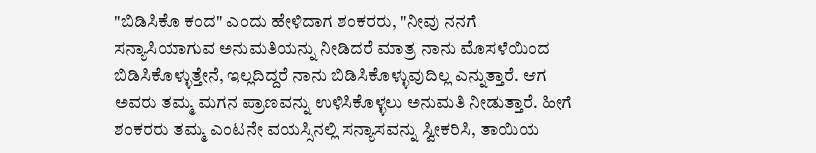"ಬಿಡಿಸಿಕೊ ಕಂದ" ಎಂದು ಹೇಳಿದಾಗ ಶಂಕರರು, "ನೀವು ನನಗೆ ಸನ್ಯಾಸಿಯಾಗುವ ಅನುಮತಿಯನ್ನು ನೀಡಿದರೆ ಮಾತ್ರ ನಾನು ಮೊಸಳೆಯಿಂದ ಬಿಡಿಸಿಕೊಳ್ಳುತ್ತೇನೆ, ಇಲ್ಲದಿದ್ದರೆ ನಾನು ಬಿಡಿಸಿಕೊಳ್ಳುವುದಿಲ್ಲ ಎನ್ನುತ್ತಾರೆ. ಆಗ ಅವರು ತಮ್ಮ ಮಗನ ಪ್ರಾಣವನ್ನು ಉಳಿಸಿಕೊಳ್ಳಲು ಅನುಮತಿ ನೀಡುತ್ತಾರೆ. ಹೀಗೆ ಶಂಕರರು ತಮ್ಮ ಎಂಟನೇ ವಯಸ್ಸಿನಲ್ಲಿ ಸನ್ಯಾಸವನ್ನು ಸ್ವೀಕರಿಸಿ, ತಾಯಿಯ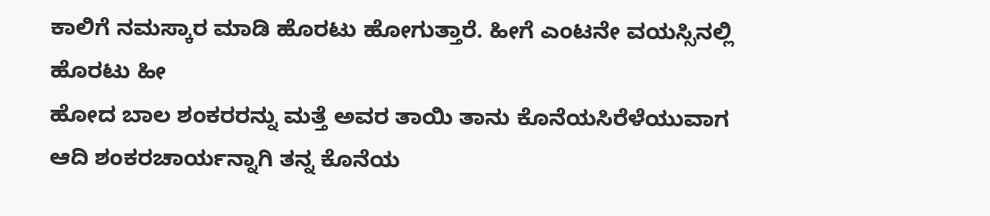ಕಾಲಿಗೆ ನಮಸ್ಕಾರ ಮಾಡಿ ಹೊರಟು ಹೋಗುತ್ತಾರೆ. ಹೀಗೆ ಎಂಟನೇ ವಯಸ್ಸಿನಲ್ಲಿ ಹೊರಟು ಹೀ
ಹೋದ ಬಾಲ ಶಂಕರರನ್ನು ಮತ್ತೆ ಅವರ ತಾಯಿ ತಾನು ಕೊನೆಯಸಿರೆಳೆಯುವಾಗ ಆದಿ ಶಂಕರಚಾರ್ಯನ್ನಾಗಿ ತನ್ನ ಕೊನೆಯ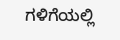ಗಳಿಗೆಯಲ್ಲಿ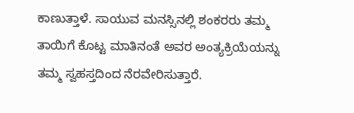ಕಾಣುತ್ತಾಳೆ. ಸಾಯುವ ಮನಸ್ಸಿನಲ್ಲಿ ಶಂಕರರು ತಮ್ಮ ತಾಯಿಗೆ ಕೊಟ್ಟ ಮಾತಿನಂತೆ ಅವರ ಅಂತ್ಯಕ್ರಿಯೆಯನ್ನು ತಮ್ಮ ಸ್ವಹಸ್ತದಿಂದ ನೆರವೇರಿಸುತ್ತಾರೆ.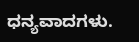ಧನ್ಯವಾದಗಳು.